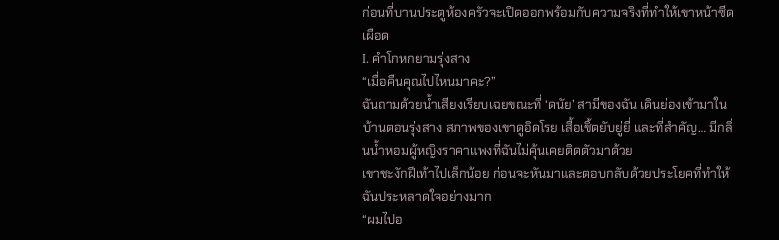ก่อนที่บานประตูห้องครัวจะเปิดออกพร้อมกับความจริงที่ทำให้เขาหน้าซีดเผือด
I. คำโกหกยามรุ่งสาง
“เมื่อคืนคุณไปไหนมาคะ?”
ฉันถามด้วยน้ำเสียงเรียบเฉยขณะที่ ‘ดนัย’ สามีของฉัน เดินย่องเข้ามาในบ้านตอนรุ่งสาง สภาพของเขาดูอิดโรย เสื้อเชิ้ตยับยู่ยี่ และที่สำคัญ… มีกลิ่นน้ำหอมผู้หญิงราคาแพงที่ฉันไม่คุ้นเคยติดตัวมาด้วย
เขาชะงักฝีเท้าไปเล็กน้อย ก่อนจะหันมาและตอบกลับด้วยประโยคที่ทำให้ฉันประหลาดใจอย่างมาก
“ผมไปอ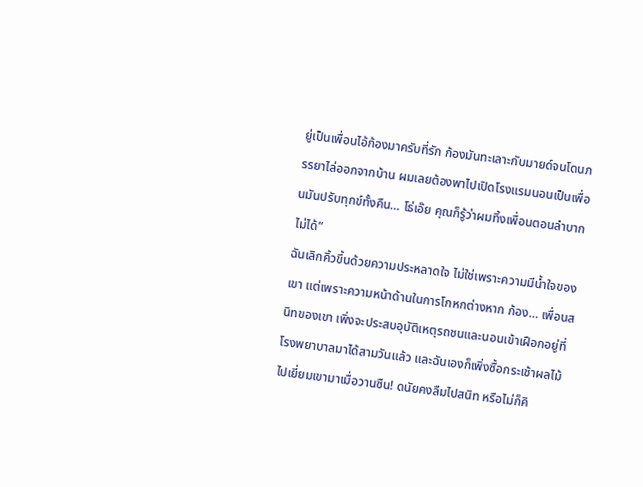ยู่เป็นเพื่อนไอ้ก้องมาครับที่รัก ก้องมันทะเลาะกับมายด์จนโดนภรรยาไล่ออกจากบ้าน ผมเลยต้องพาไปเปิดโรงแรมนอนเป็นเพื่อนมันปรับทุกข์ทั้งคืน… โธ่เอ๊ย คุณก็รู้ว่าผมทิ้งเพื่อนตอนลำบากไม่ได้”
ฉันเลิกคิ้วขึ้นด้วยความประหลาดใจ ไม่ใช่เพราะความมีน้ำใจของเขา แต่เพราะความหน้าด้านในการโกหกต่างหาก ก้อง… เพื่อนสนิทของเขา เพิ่งจะประสบอุบัติเหตุรถชนและนอนเข้าเฝือกอยู่ที่โรงพยาบาลมาได้สามวันแล้ว และฉันเองก็เพิ่งซื้อกระเช้าผลไม้ไปเยี่ยมเขามาเมื่อวานซืน! ดนัยคงลืมไปสนิท หรือไม่ก็คิ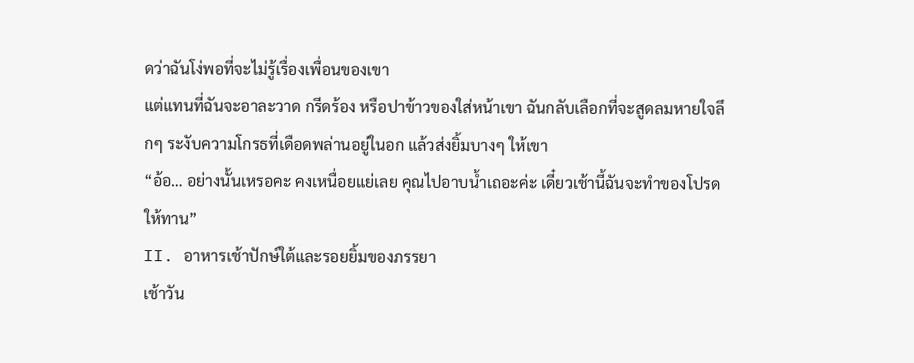ดว่าฉันโง่พอที่จะไม่รู้เรื่องเพื่อนของเขา
แต่แทนที่ฉันจะอาละวาด กรีดร้อง หรือปาข้าวของใส่หน้าเขา ฉันกลับเลือกที่จะสูดลมหายใจลึกๆ ระงับความโกรธที่เดือดพล่านอยู่ในอก แล้วส่งยิ้มบางๆ ให้เขา
“อ้อ… อย่างนั้นเหรอคะ คงเหนื่อยแย่เลย คุณไปอาบน้ำเถอะค่ะ เดี๋ยวเช้านี้ฉันจะทำของโปรดให้ทาน”
II. อาหารเช้าปักษ์ใต้และรอยยิ้มของภรรยา
เช้าวัน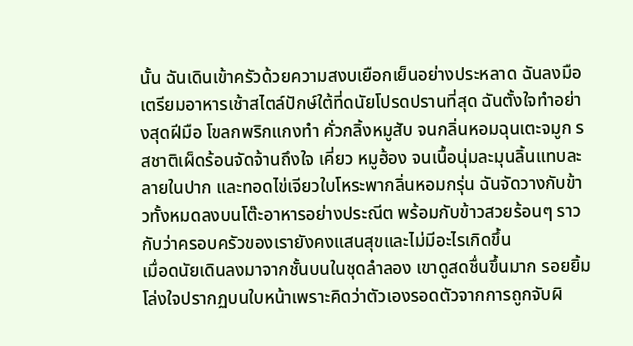นั้น ฉันเดินเข้าครัวด้วยความสงบเยือกเย็นอย่างประหลาด ฉันลงมือเตรียมอาหารเช้าสไตล์ปักษ์ใต้ที่ดนัยโปรดปรานที่สุด ฉันตั้งใจทำอย่างสุดฝีมือ โขลกพริกแกงทำ คั่วกลิ้งหมูสับ จนกลิ่นหอมฉุนเตะจมูก รสชาติเผ็ดร้อนจัดจ้านถึงใจ เคี่ยว หมูฮ้อง จนเนื้อนุ่มละมุนลิ้นแทบละลายในปาก และทอดไข่เจียวใบโหระพากลิ่นหอมกรุ่น ฉันจัดวางกับข้าวทั้งหมดลงบนโต๊ะอาหารอย่างประณีต พร้อมกับข้าวสวยร้อนๆ ราวกับว่าครอบครัวของเรายังคงแสนสุขและไม่มีอะไรเกิดขึ้น
เมื่อดนัยเดินลงมาจากชั้นบนในชุดลำลอง เขาดูสดชื่นขึ้นมาก รอยยิ้มโล่งใจปรากฏบนใบหน้าเพราะคิดว่าตัวเองรอดตัวจากการถูกจับผิ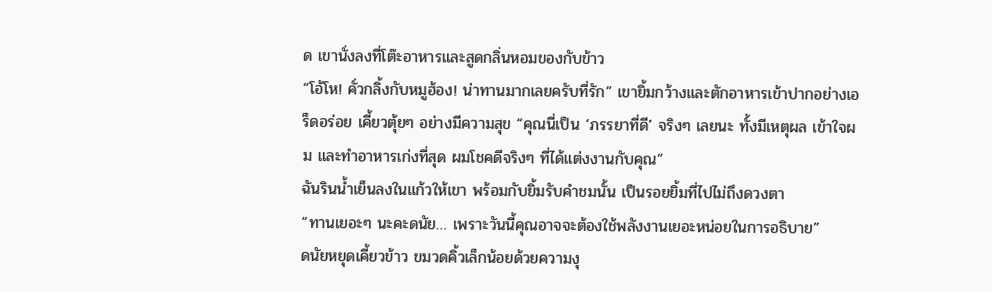ด เขานั่งลงที่โต๊ะอาหารและสูดกลิ่นหอมของกับข้าว
“โอ้โห! คั่วกลิ้งกับหมูฮ้อง! น่าทานมากเลยครับที่รัก” เขายิ้มกว้างและตักอาหารเข้าปากอย่างเอร็ดอร่อย เคี้ยวตุ้ยๆ อย่างมีความสุข “คุณนี่เป็น ‘ภรรยาที่ดี’ จริงๆ เลยนะ ทั้งมีเหตุผล เข้าใจผม และทำอาหารเก่งที่สุด ผมโชคดีจริงๆ ที่ได้แต่งงานกับคุณ”
ฉันรินน้ำเย็นลงในแก้วให้เขา พร้อมกับยิ้มรับคำชมนั้น เป็นรอยยิ้มที่ไปไม่ถึงดวงตา
“ทานเยอะๆ นะคะดนัย… เพราะวันนี้คุณอาจจะต้องใช้พลังงานเยอะหน่อยในการอธิบาย”
ดนัยหยุดเคี้ยวข้าว ขมวดคิ้วเล็กน้อยด้วยความงุ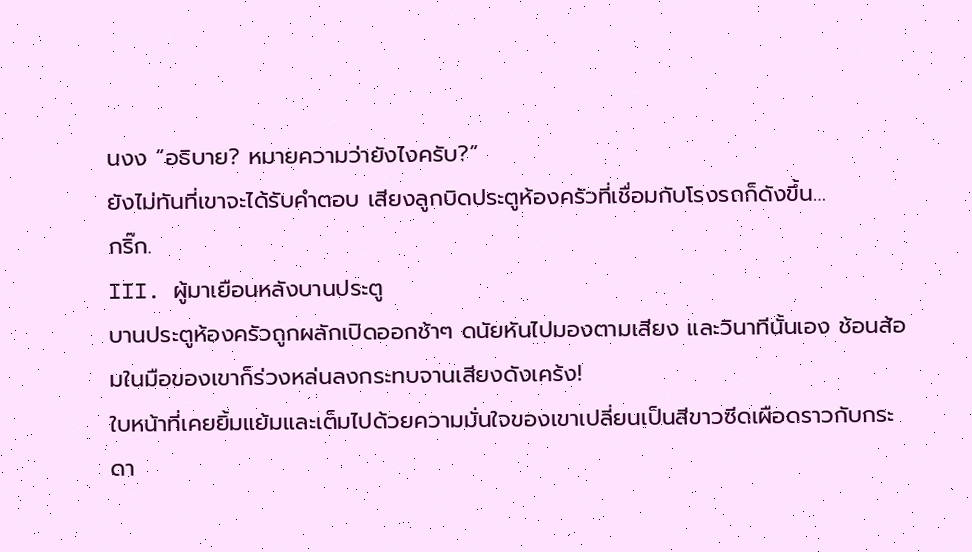นงง “อธิบาย? หมายความว่ายังไงครับ?”
ยังไม่ทันที่เขาจะได้รับคำตอบ เสียงลูกบิดประตูห้องครัวที่เชื่อมกับโรงรถก็ดังขึ้น…
กริ๊ก.
III. ผู้มาเยือนหลังบานประตู
บานประตูห้องครัวถูกผลักเปิดออกช้าๆ ดนัยหันไปมองตามเสียง และวินาทีนั้นเอง ช้อนส้อมในมือของเขาก็ร่วงหล่นลงกระทบจานเสียงดังเคร้ง!
ใบหน้าที่เคยยิ้มแย้มและเต็มไปด้วยความมั่นใจของเขาเปลี่ยนเป็นสีขาวซีดเผือดราวกับกระดา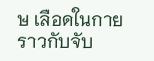ษ เลือดในกายราวกับจับ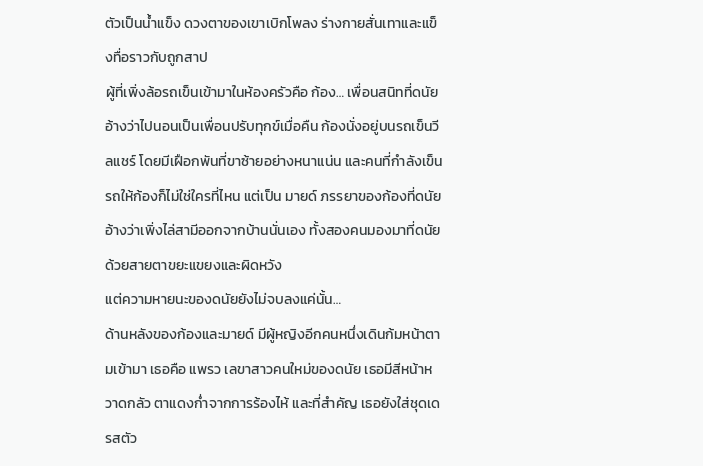ตัวเป็นน้ำแข็ง ดวงตาของเขาเบิกโพลง ร่างกายสั่นเทาและแข็งทื่อราวกับถูกสาป
ผู้ที่เพิ่งล้อรถเข็นเข้ามาในห้องครัวคือ ก้อง… เพื่อนสนิทที่ดนัยอ้างว่าไปนอนเป็นเพื่อนปรับทุกข์เมื่อคืน ก้องนั่งอยู่บนรถเข็นวีลแชร์ โดยมีเฝือกพันที่ขาซ้ายอย่างหนาแน่น และคนที่กำลังเข็นรถให้ก้องก็ไม่ใช่ใครที่ไหน แต่เป็น มายด์ ภรรยาของก้องที่ดนัยอ้างว่าเพิ่งไล่สามีออกจากบ้านนั่นเอง ทั้งสองคนมองมาที่ดนัยด้วยสายตาขยะแขยงและผิดหวัง
แต่ความหายนะของดนัยยังไม่จบลงแค่นั้น…
ด้านหลังของก้องและมายด์ มีผู้หญิงอีกคนหนึ่งเดินก้มหน้าตามเข้ามา เธอคือ แพรว เลขาสาวคนใหม่ของดนัย เธอมีสีหน้าหวาดกลัว ตาแดงก่ำจากการร้องไห้ และที่สำคัญ เธอยังใส่ชุดเดรสตัว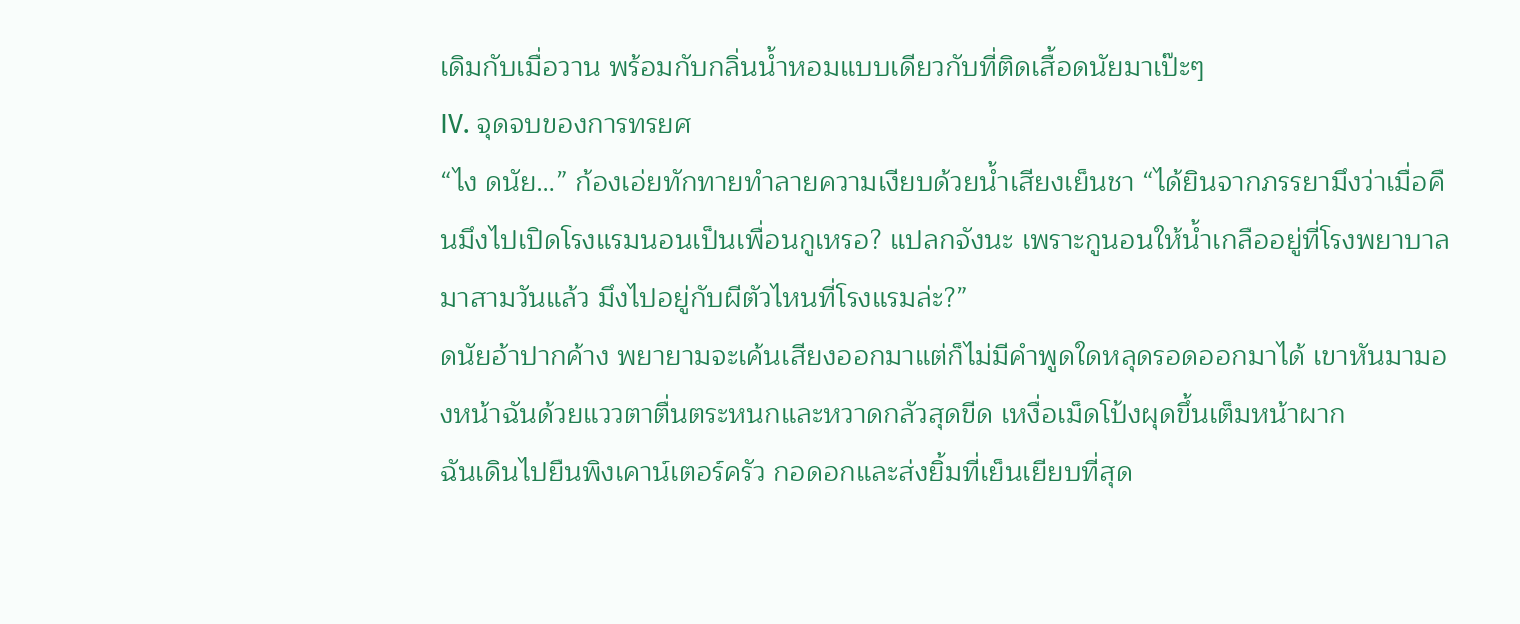เดิมกับเมื่อวาน พร้อมกับกลิ่นน้ำหอมแบบเดียวกับที่ติดเสื้อดนัยมาเป๊ะๆ
IV. จุดจบของการทรยศ
“ไง ดนัย…” ก้องเอ่ยทักทายทำลายความเงียบด้วยน้ำเสียงเย็นชา “ได้ยินจากภรรยามึงว่าเมื่อคืนมึงไปเปิดโรงแรมนอนเป็นเพื่อนกูเหรอ? แปลกจังนะ เพราะกูนอนให้น้ำเกลืออยู่ที่โรงพยาบาลมาสามวันแล้ว มึงไปอยู่กับผีตัวไหนที่โรงแรมล่ะ?”
ดนัยอ้าปากค้าง พยายามจะเค้นเสียงออกมาแต่ก็ไม่มีคำพูดใดหลุดรอดออกมาได้ เขาหันมามองหน้าฉันด้วยแววตาตื่นตระหนกและหวาดกลัวสุดขีด เหงื่อเม็ดโป้งผุดขึ้นเต็มหน้าผาก
ฉันเดินไปยืนพิงเคาน์เตอร์ครัว กอดอกและส่งยิ้มที่เย็นเยียบที่สุด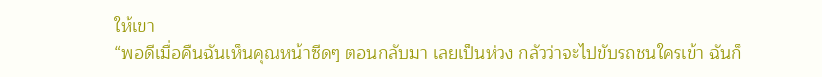ให้เขา
“พอดีเมื่อคืนฉันเห็นคุณหน้าซีดๆ ตอนกลับมา เลยเป็นห่วง กลัวว่าจะไปขับรถชนใครเข้า ฉันก็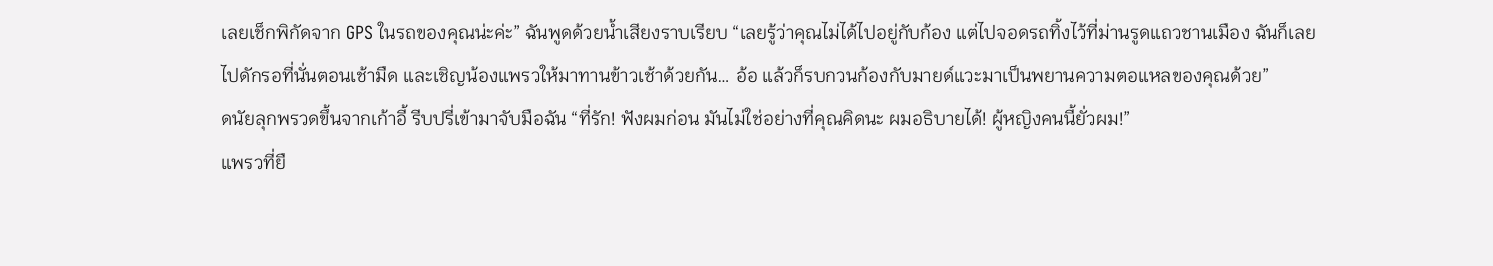เลยเช็กพิกัดจาก GPS ในรถของคุณน่ะค่ะ” ฉันพูดด้วยน้ำเสียงราบเรียบ “เลยรู้ว่าคุณไม่ได้ไปอยู่กับก้อง แต่ไปจอดรถทิ้งไว้ที่ม่านรูดแถวชานเมือง ฉันก็เลยไปดักรอที่นั่นตอนเช้ามืด และเชิญน้องแพรวให้มาทานข้าวเช้าด้วยกัน… อ้อ แล้วก็รบกวนก้องกับมายด์แวะมาเป็นพยานความตอแหลของคุณด้วย”
ดนัยลุกพรวดขึ้นจากเก้าอี้ รีบปรี่เข้ามาจับมือฉัน “ที่รัก! ฟังผมก่อน มันไม่ใช่อย่างที่คุณคิดนะ ผมอธิบายได้! ผู้หญิงคนนี้ยั่วผม!”
แพรวที่ยื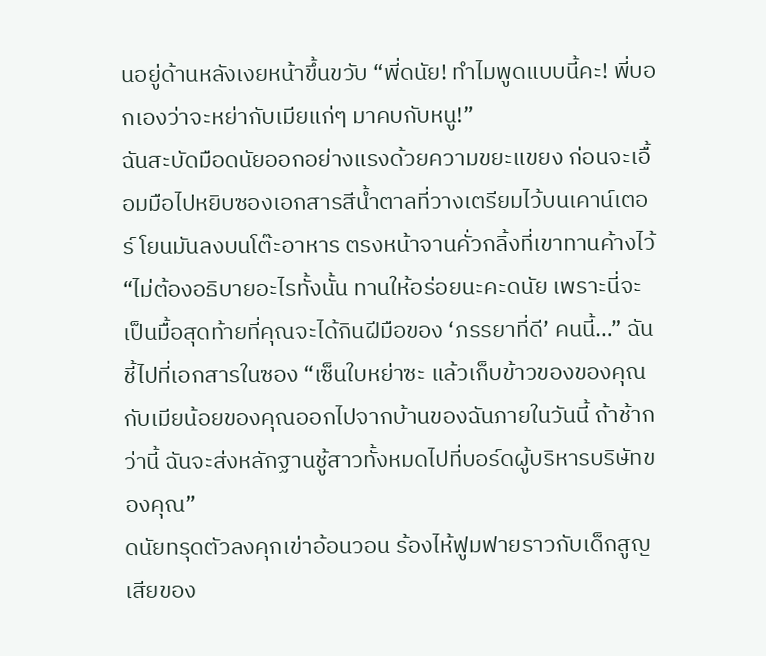นอยู่ด้านหลังเงยหน้าขึ้นขวับ “พี่ดนัย! ทำไมพูดแบบนี้คะ! พี่บอกเองว่าจะหย่ากับเมียแก่ๆ มาคบกับหนู!”
ฉันสะบัดมือดนัยออกอย่างแรงด้วยความขยะแขยง ก่อนจะเอื้อมมือไปหยิบซองเอกสารสีน้ำตาลที่วางเตรียมไว้บนเคาน์เตอร์ โยนมันลงบนโต๊ะอาหาร ตรงหน้าจานคั่วกลิ้งที่เขาทานค้างไว้
“ไม่ต้องอธิบายอะไรทั้งนั้น ทานให้อร่อยนะคะดนัย เพราะนี่จะเป็นมื้อสุดท้ายที่คุณจะได้กินฝีมือของ ‘ภรรยาที่ดี’ คนนี้…” ฉันชี้ไปที่เอกสารในซอง “เซ็นใบหย่าซะ แล้วเก็บข้าวของของคุณกับเมียน้อยของคุณออกไปจากบ้านของฉันภายในวันนี้ ถ้าช้ากว่านี้ ฉันจะส่งหลักฐานชู้สาวทั้งหมดไปที่บอร์ดผู้บริหารบริษัทของคุณ”
ดนัยทรุดตัวลงคุกเข่าอ้อนวอน ร้องไห้ฟูมฟายราวกับเด็กสูญเสียของ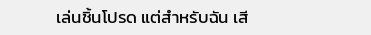เล่นชิ้นโปรด แต่สำหรับฉัน เสี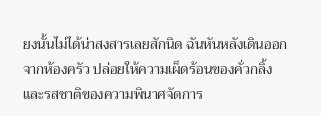ยงนั้นไม่ได้น่าสงสารเลยสักนิด ฉันหันหลังเดินออกจากห้องครัว ปล่อยให้ความเผ็ดร้อนของคั่วกลิ้งและรสชาติของความพินาศจัดการ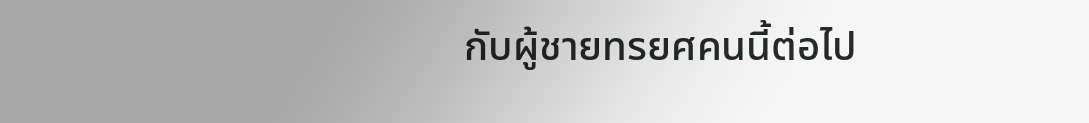กับผู้ชายทรยศคนนี้ต่อไป